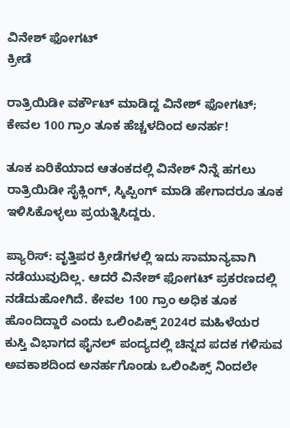ವಿನೇಶ್ ಫೋಗಟ್
ಕ್ರೀಡೆ

ರಾತ್ರಿಯಿಡೀ ವರ್ಕೌಟ್ ಮಾಡಿದ್ದ ವಿನೇಶ್ ಫೋಗಟ್; ಕೇವಲ 100 ಗ್ರಾಂ ತೂಕ ಹೆಚ್ಚಳದಿಂದ ಅನರ್ಹ!

ತೂಕ ಏರಿಕೆಯಾದ ಆತಂಕದಲ್ಲಿ ವಿನೇಶ್ ನಿನ್ನೆ ಹಗಲು ರಾತ್ರಿಯಿಡೀ ಸೈಕ್ಲಿಂಗ್, ಸ್ಕಿಪ್ಪಿಂಗ್ ಮಾಡಿ ಹೇಗಾದರೂ ತೂಕ ಇಳಿಸಿಕೊಳ್ಳಲು ಪ್ರಯತ್ನಿಸಿದ್ದರು.

ಪ್ಯಾರಿಸ್: ವೃತ್ತಿಪರ ಕ್ರೀಡೆಗಳಲ್ಲಿ ಇದು ಸಾಮಾನ್ಯವಾಗಿ ನಡೆಯುವುದಿಲ್ಲ. ಆದರೆ ವಿನೇಶ್ ಫೋಗಟ್ ಪ್ರಕರಣದಲ್ಲಿ ನಡೆದುಹೋಗಿದೆ. ಕೇವಲ 100 ಗ್ರಾಂ ಅಧಿಕ ತೂಕ ಹೊಂದಿದ್ದಾರೆ ಎಂದು ಒಲಿಂಪಿಕ್ಸ್ 2024ರ ಮಹಿಳೆಯರ ಕುಸ್ತಿ ವಿಭಾಗದ ಫೈನಲ್ ಪಂದ್ಯದಲ್ಲಿ ಚಿನ್ನದ ಪದಕ ಗಳಿಸುವ ಅವಕಾಶದಿಂದ ಅನರ್ಹಗೊಂಡು ಒಲಿಂಪಿಕ್ಸ್ ನಿಂದಲೇ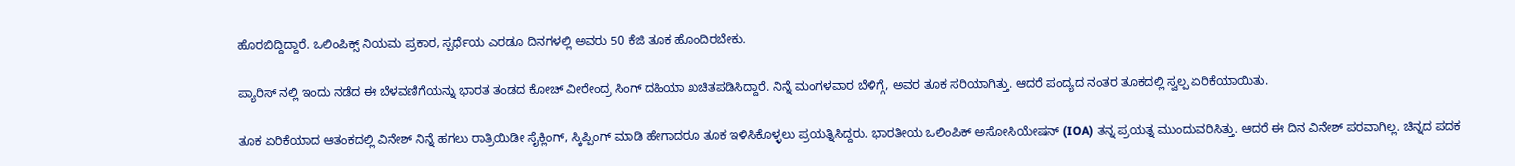ಹೊರಬಿದ್ದಿದ್ದಾರೆ. ಒಲಿಂಪಿಕ್ಸ್ ನಿಯಮ ಪ್ರಕಾರ, ಸ್ಪರ್ಧೆಯ ಎರಡೂ ದಿನಗಳಲ್ಲಿ ಅವರು 50 ಕೆಜಿ ತೂಕ ಹೊಂದಿರಬೇಕು.

ಪ್ಯಾರಿಸ್ ನಲ್ಲಿ ಇಂದು ನಡೆದ ಈ ಬೆಳವಣಿಗೆಯನ್ನು ಭಾರತ ತಂಡದ ಕೋಚ್ ವೀರೇಂದ್ರ ಸಿಂಗ್ ದಹಿಯಾ ಖಚಿತಪಡಿಸಿದ್ದಾರೆ. ನಿನ್ನೆ ಮಂಗಳವಾರ ಬೆಳಿಗ್ಗೆ, ಅವರ ತೂಕ ಸರಿಯಾಗಿತ್ತು. ಆದರೆ ಪಂದ್ಯದ ನಂತರ ತೂಕದಲ್ಲಿ ಸ್ವಲ್ಪ ಏರಿಕೆಯಾಯಿತು.

ತೂಕ ಏರಿಕೆಯಾದ ಆತಂಕದಲ್ಲಿ ವಿನೇಶ್ ನಿನ್ನೆ ಹಗಲು ರಾತ್ರಿಯಿಡೀ ಸೈಕ್ಲಿಂಗ್, ಸ್ಕಿಪ್ಪಿಂಗ್ ಮಾಡಿ ಹೇಗಾದರೂ ತೂಕ ಇಳಿಸಿಕೊಳ್ಳಲು ಪ್ರಯತ್ನಿಸಿದ್ದರು. ಭಾರತೀಯ ಒಲಿಂಪಿಕ್ ಅಸೋಸಿಯೇಷನ್ (IOA) ತನ್ನ ಪ್ರಯತ್ನ ಮುಂದುವರಿಸಿತ್ತು. ಆದರೆ ಈ ದಿನ ವಿನೇಶ್ ಪರವಾಗಿಲ್ಲ. ಚಿನ್ನದ ಪದಕ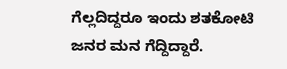ಗೆಲ್ಲದಿದ್ದರೂ ಇಂದು ಶತಕೋಟಿ ಜನರ ಮನ ಗೆದ್ದಿದ್ದಾರೆ.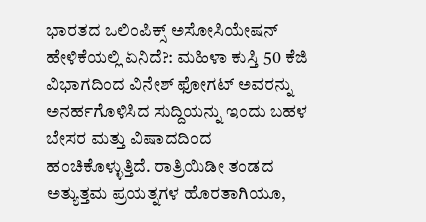ಭಾರತದ ಒಲಿಂಪಿಕ್ಸ್ ಅಸೋಸಿಯೇಷನ್ ಹೇಳಿಕೆಯಲ್ಲಿ ಏನಿದೆ?: ಮಹಿಳಾ ಕುಸ್ತಿ 50 ಕೆಜಿ ವಿಭಾಗದಿಂದ ವಿನೇಶ್ ಫೋಗಟ್ ಅವರನ್ನು ಅನರ್ಹಗೊಳಿಸಿದ ಸುದ್ದಿಯನ್ನು ಇಂದು ಬಹಳ ಬೇಸರ ಮತ್ತು ವಿಷಾದದಿಂದ ಹಂಚಿಕೊಳ್ಳುತ್ತಿದೆ. ರಾತ್ರಿಯಿಡೀ ತಂಡದ ಅತ್ಯುತ್ತಮ ಪ್ರಯತ್ನಗಳ ಹೊರತಾಗಿಯೂ,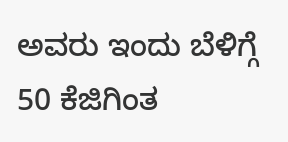ಅವರು ಇಂದು ಬೆಳಿಗ್ಗೆ 50 ಕೆಜಿಗಿಂತ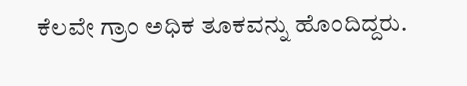ಕೆಲವೇ ಗ್ರಾಂ ಅಧಿಕ ತೂಕವನ್ನು ಹೊಂದಿದ್ದರು.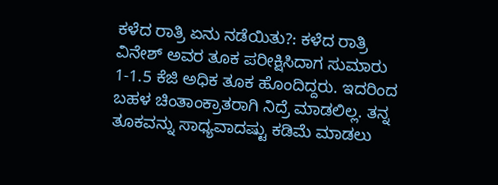ಕಳೆದ ರಾತ್ರಿ ಏನು ನಡೆಯಿತು?: ಕಳೆದ ರಾತ್ರಿ ವಿನೇಶ್ ಅವರ ತೂಕ ಪರೀಕ್ಷಿಸಿದಾಗ ಸುಮಾರು 1-1.5 ಕೆಜಿ ಅಧಿಕ ತೂಕ ಹೊಂದಿದ್ದರು. ಇದರಿಂದ ಬಹಳ ಚಿಂತಾಂಕ್ರಾತರಾಗಿ ನಿದ್ರೆ ಮಾಡಲಿಲ್ಲ. ತನ್ನ ತೂಕವನ್ನು ಸಾಧ್ಯವಾದಷ್ಟು ಕಡಿಮೆ ಮಾಡಲು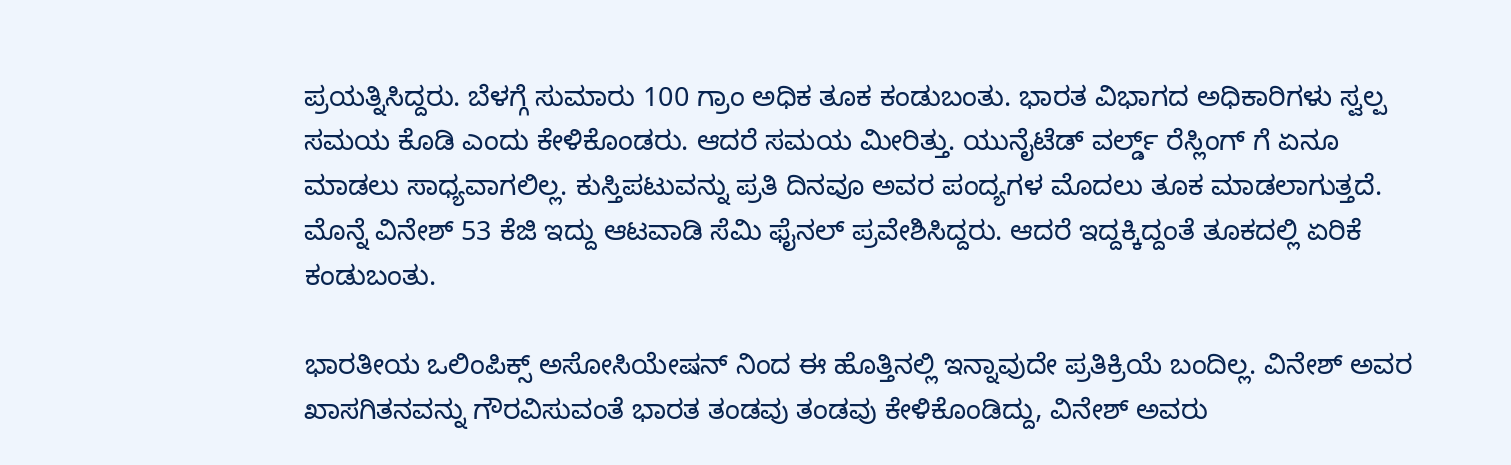ಪ್ರಯತ್ನಿಸಿದ್ದರು. ಬೆಳಗ್ಗೆ ಸುಮಾರು 100 ಗ್ರಾಂ ಅಧಿಕ ತೂಕ ಕಂಡುಬಂತು. ಭಾರತ ವಿಭಾಗದ ಅಧಿಕಾರಿಗಳು ಸ್ವಲ್ಪ ಸಮಯ ಕೊಡಿ ಎಂದು ಕೇಳಿಕೊಂಡರು. ಆದರೆ ಸಮಯ ಮೀರಿತ್ತು. ಯುನೈಟೆಡ್ ವರ್ಲ್ಡ್ ರೆಸ್ಲಿಂಗ್ ಗೆ ಏನೂ ಮಾಡಲು ಸಾಧ್ಯವಾಗಲಿಲ್ಲ. ಕುಸ್ತಿಪಟುವನ್ನು ಪ್ರತಿ ದಿನವೂ ಅವರ ಪಂದ್ಯಗಳ ಮೊದಲು ತೂಕ ಮಾಡಲಾಗುತ್ತದೆ. ಮೊನ್ನೆ ವಿನೇಶ್ 53 ಕೆಜಿ ಇದ್ದು ಆಟವಾಡಿ ಸೆಮಿ ಫೈನಲ್ ಪ್ರವೇಶಿಸಿದ್ದರು. ಆದರೆ ಇದ್ದಕ್ಕಿದ್ದಂತೆ ತೂಕದಲ್ಲಿ ಏರಿಕೆ ಕಂಡುಬಂತು.

ಭಾರತೀಯ ಒಲಿಂಪಿಕ್ಸ್ ಅಸೋಸಿಯೇಷನ್ ನಿಂದ ಈ ಹೊತ್ತಿನಲ್ಲಿ ಇನ್ನಾವುದೇ ಪ್ರತಿಕ್ರಿಯೆ ಬಂದಿಲ್ಲ. ವಿನೇಶ್ ಅವರ ಖಾಸಗಿತನವನ್ನು ಗೌರವಿಸುವಂತೆ ಭಾರತ ತಂಡವು ತಂಡವು ಕೇಳಿಕೊಂಡಿದ್ದು, ವಿನೇಶ್ ಅವರು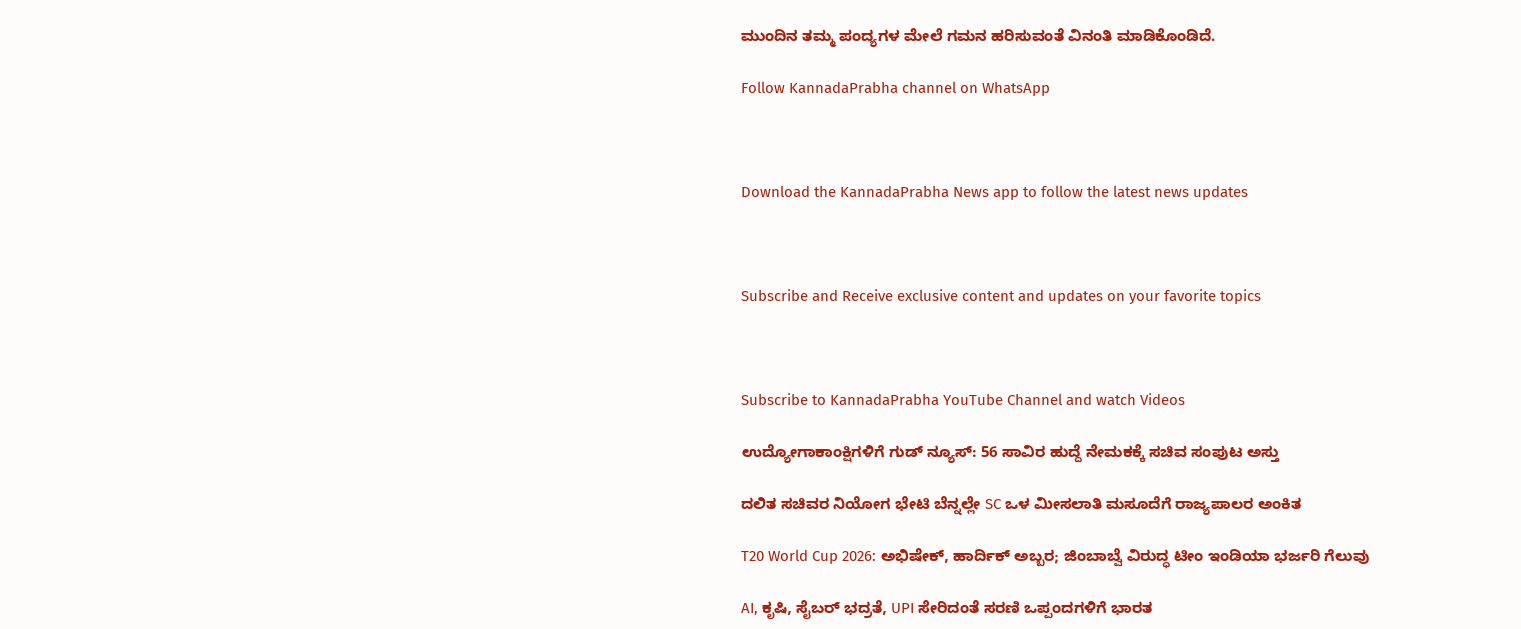ಮುಂದಿನ ತಮ್ಮ ಪಂದ್ಯಗಳ ಮೇಲೆ ಗಮನ ಹರಿಸುವಂತೆ ವಿನಂತಿ ಮಾಡಿಕೊಂಡಿದೆ.

Follow KannadaPrabha channel on WhatsApp



Download the KannadaPrabha News app to follow the latest news updates



Subscribe and Receive exclusive content and updates on your favorite topics



Subscribe to KannadaPrabha YouTube Channel and watch Videos

ಉದ್ಯೋಗಾಕಾಂಕ್ಷಿಗಳಿಗೆ ಗುಡ್ ನ್ಯೂಸ್: 56 ಸಾವಿರ ಹುದ್ದೆ ನೇಮಕಕ್ಕೆ ಸಚಿವ ಸಂಪುಟ ಅಸ್ತು

ದಲಿತ ಸಚಿವರ ನಿಯೋಗ ಭೇಟಿ ಬೆನ್ನಲ್ಲೇ SC ಒಳ ಮೀಸಲಾತಿ ಮಸೂದೆಗೆ ರಾಜ್ಯಪಾಲರ ಅಂಕಿತ

T20 World Cup 2026: ಅಭಿಷೇಕ್, ಹಾರ್ದಿಕ್ ಅಬ್ಬರ; ಜಿಂಬಾಬ್ವೆ ವಿರುದ್ಧ ಟೀಂ ಇಂಡಿಯಾ ಭರ್ಜರಿ ಗೆಲುವು

AI, ಕೃಷಿ, ಸೈಬರ್ ಭದ್ರತೆ, UPI ಸೇರಿದಂತೆ ಸರಣಿ ಒಪ್ಪಂದಗಳಿಗೆ ಭಾರತ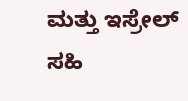ಮತ್ತು ಇಸ್ರೇಲ್ ಸಹಿ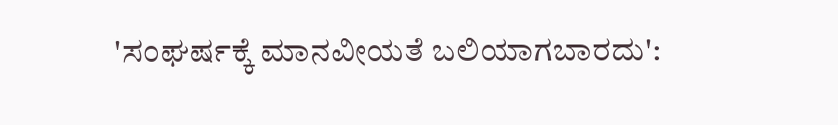'ಸಂಘರ್ಷಕ್ಕೆ ಮಾನವೀಯತೆ ಬಲಿಯಾಗಬಾರದು':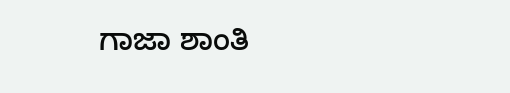ಗಾಜಾ ಶಾಂತಿ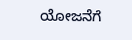ಯೋಜನೆಗೆ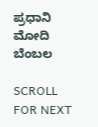ಪ್ರಧಾನಿ ಮೋದಿ ಬೆಂಬಲ

SCROLL FOR NEXT